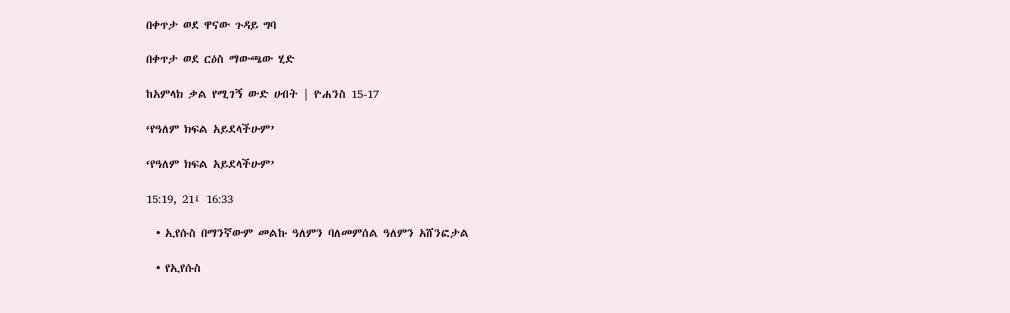በቀጥታ ወደ ዋናው ጉዳይ ግባ

በቀጥታ ወደ ርዕስ ማውጫው ሂድ

ከአምላክ ቃል የሚገኝ ውድ ሀብት | ዮሐንስ 15-17

‘የዓለም ክፍል አይደላችሁም’

‘የዓለም ክፍል አይደላችሁም’

15:19, 21፤ 16:33

  • ኢየሱስ በማንኛውም መልኩ ዓለምን ባለመምሰል ዓለምን አሸንፎታል

  • የኢየሱስ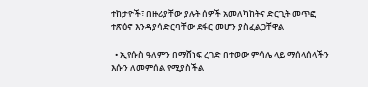ተከታዮች፣ በዙሪያቸው ያሉት ሰዎች አመለካከትና ድርጊት መጥፎ ተጽዕኖ እንዳያሳድርባቸው ደፋር መሆን ያስፈልጋቸዋል

  • ኢየሱስ ዓለምን በማሸነፍ ረገድ በተወው ምሳሌ ላይ ማሰላሰላችን እሱን ለመምሰል የሚያስችል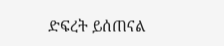ድፍረት ይሰጠናል